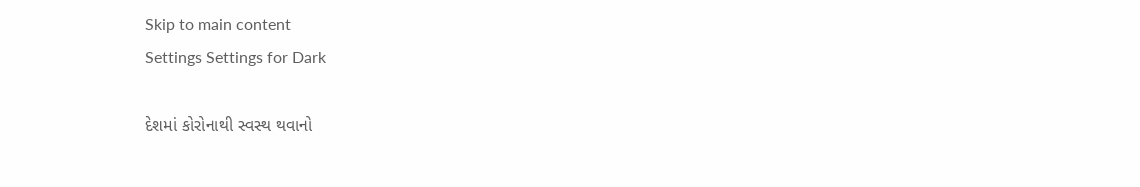Skip to main content
Settings Settings for Dark

દેશમાં કોરોનાથી સ્વસ્થ થવાનો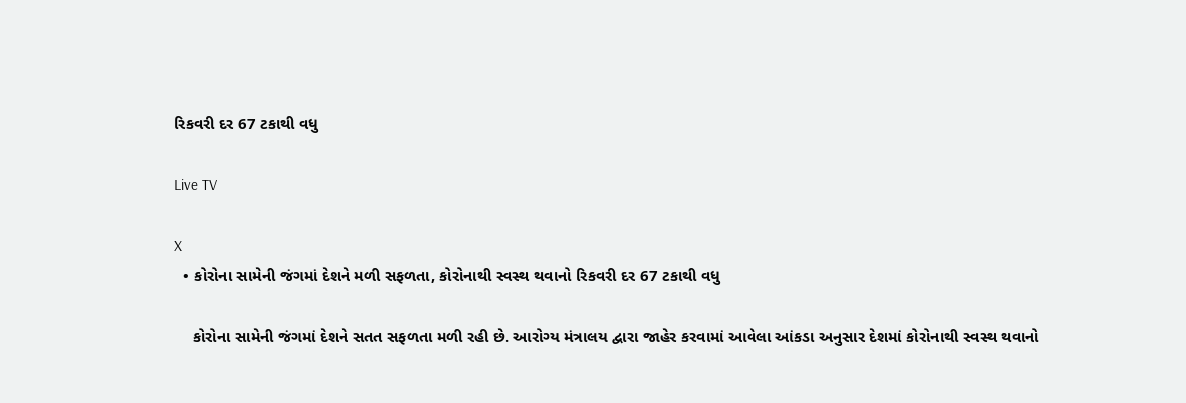રિકવરી દર 67 ટકાથી વધુ

Live TV

X
  • કોરોના સામેની જંગમાં દેશને મળી સફળતા, કોરોનાથી સ્વસ્થ થવાનો રિકવરી દર 67 ટકાથી વધુ

    કોરોના સામેની જંગમાં દેશને સતત સફળતા મળી રહી છે. આરોગ્ય મંત્રાલય દ્વારા જાહેર કરવામાં આવેલા આંકડા અનુસાર દેશમાં કોરોનાથી સ્વસ્થ થવાનો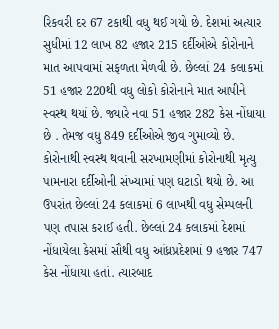રિકવરી દર 67 ટકાથી વધુ થઈ ગયો છે. દેશમાં અત્યાર સુધીમાં 12 લાખ 82 હજાર 215 દર્દીઓએ કોરોનાને માત આપવામાં સફળતા મેળવી છે. છેલ્લાં 24 કલાકમાં 51 હજાર 220થી વધુ લોકો કોરોનાને માત આપીને સ્વસ્થ થયાં છે. જ્યારે નવા 51 હજાર 282 કેસ નોંધાયા છે . તેમજ વધુ 849 દર્દીઓએ જીવ ગુમાવ્યો છે. કોરોનાથી સ્વસ્થ થવાની સરખામણીમાં કોરોનાથી મૃત્યુ પામનારા દર્દીઓની સંખ્યામાં પણ ઘટાડો થયો છે. આ ઉપરાંત છેલ્લાં 24 કલાકમાં 6 લાખથી વધુ સેમ્પલની પણ તપાસ કરાઈ હતી. છેલ્લાં 24 કલાકમાં દેશમાં નોંધાયેલા કેસમાં સૌથી વધુ આંધ્રપ્રદેશમાં 9 હજાર 747 કેસ નોંધાયા હતાં. ત્યારબાદ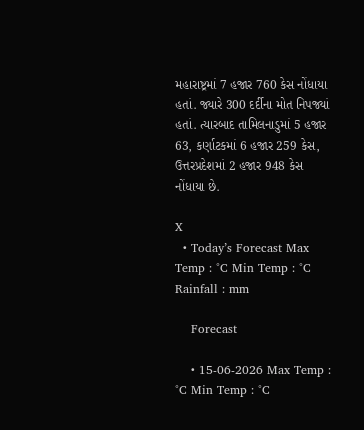મહારાષ્ટ્રમાં 7 હજાર 760 કેસ નોંધાયા હતાં. જ્યારે 300 દર્દીના મોત નિપજ્યાં હતાં. ત્યારબાદ તામિલનાડુમાં 5 હજાર 63, કર્ણાટકમાં 6 હજાર 259 કેસ, ઉત્તરપ્રદેશમાં 2 હજાર 948 કેસ નોંધાયા છે.

X
  • Today’s Forecast Max Temp : °C Min Temp : °C Rainfall : mm

    Forecast

    • 15-06-2026 Max Temp : °C Min Temp : °C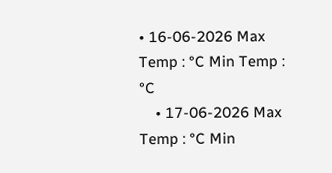• 16-06-2026 Max Temp : °C Min Temp : °C
    • 17-06-2026 Max Temp : °C Min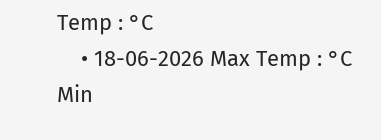Temp : °C
    • 18-06-2026 Max Temp : °C Min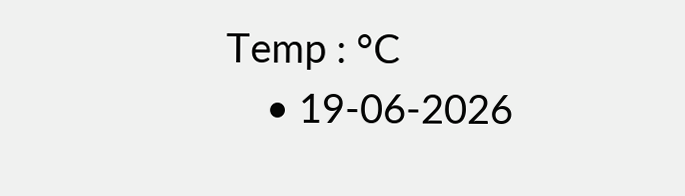Temp : °C
    • 19-06-2026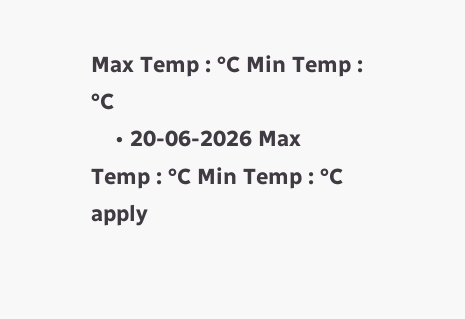Max Temp : °C Min Temp : °C
    • 20-06-2026 Max Temp : °C Min Temp : °C
apply